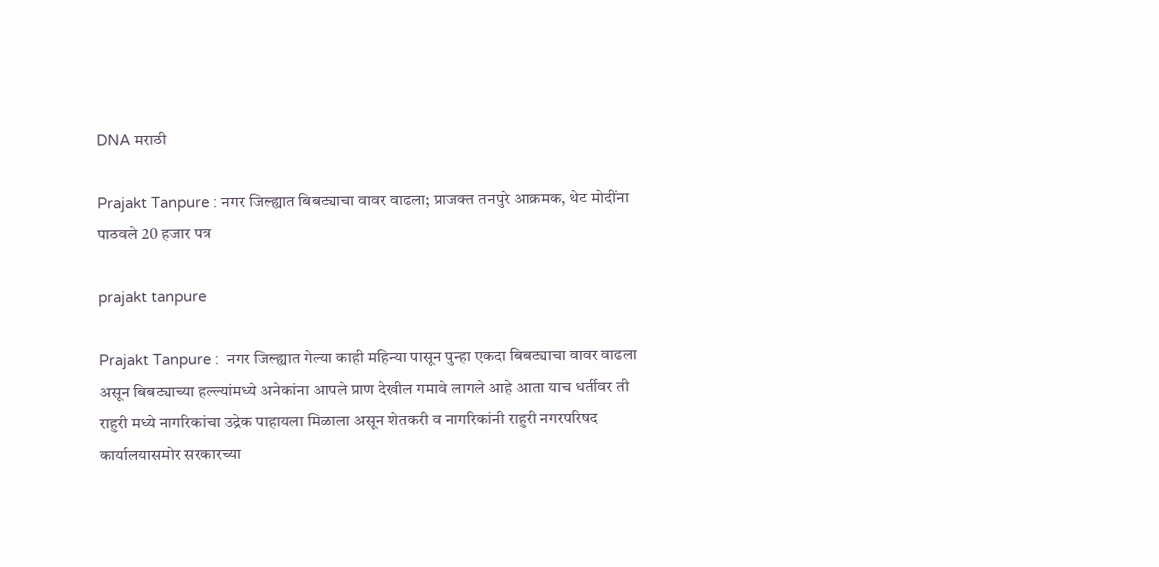DNA मराठी

Prajakt Tanpure : नगर जिल्ह्यात बिबट्याचा वावर वाढला; प्राजक्त तनपुरे आक्रमक, थेट मोदींना पाठवले 20 हजार पत्र

prajakt tanpure

Prajakt Tanpure :  नगर जिल्ह्यात गेल्या काही महिन्या पासून पुन्हा एकदा बिबट्याचा वावर वाढला असून बिबट्याच्या हल्ल्यांमध्ये अनेकांना आपले प्राण देखील गमावे लागले आहे आता याच धर्तीवर ती राहुरी मध्ये नागरिकांचा उद्रेक पाहायला मिळाला असून शेतकरी व नागरिकांनी राहुरी नगरपरिषद कार्यालयासमोर सरकारच्या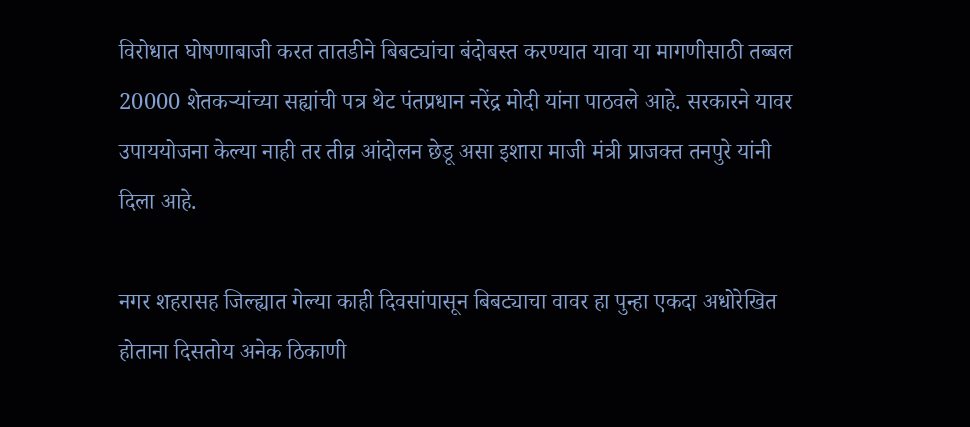विरोधात घोषणाबाजी करत तातडीने बिबट्यांचा बंदोबस्त करण्यात यावा या मागणीसाठी तब्बल 20000 शेतकऱ्यांच्या सह्यांची पत्र थेट पंतप्रधान नरेंद्र मोदी यांना पाठवले आहे. सरकारने यावर उपाययोजना केल्या नाही तर तीव्र आंदोलन छेडू असा इशारा माजी मंत्री प्राजक्त तनपुरे यांनी दिला आहे.

नगर शहरासह जिल्ह्यात गेल्या काही दिवसांपासून बिबट्याचा वावर हा पुन्हा एकदा अधोरेखित होताना दिसतोय अनेक ठिकाणी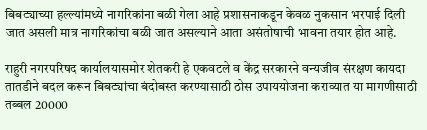बिबट्याच्या हल्ल्यांमध्ये नागरिकांना बळी गेला आहे प्रशासनाकडून केवळ नुकसान भरपाई दिली जात असली मात्र नागरिकांचा बळी जात असल्याने आता असंतोषाची भावना तयार होत आहे.

राहुरी नगरपरिषद कार्यालयासमोर शेतकरी हे एकवटले व केंद्र सरकारने वन्यजीव संरक्षण कायदा तातडीने बदल करून बिबट्यांचा बंदोबस्त करण्यासाठी ठोस उपाययोजना कराव्यात या मागणीसाठी तब्बल 20000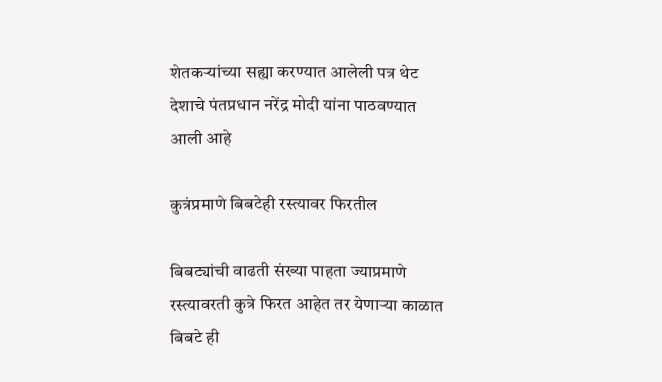शेतकऱ्यांच्या सह्या करण्यात आलेली पत्र थेट देशाचे पंतप्रधान नरेंद्र मोदी यांना पाठवण्यात आली आहे

कुत्रंप्रमाणे बिबटेही रस्त्यावर फिरतील

बिबट्यांची वाढती संख्या पाहता ज्याप्रमाणे रस्त्यावरती कुत्रे फिरत आहेत तर येणाऱ्या काळात बिबटे ही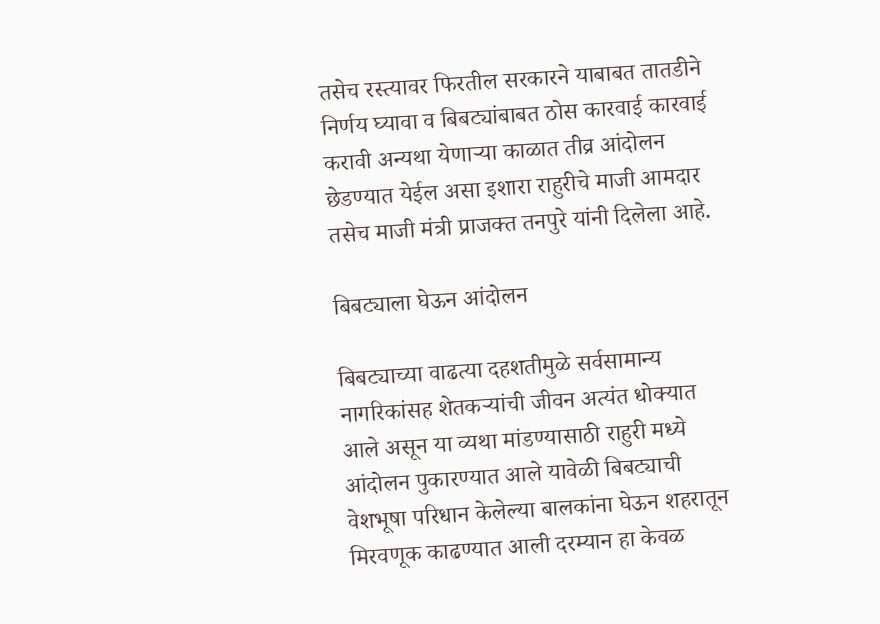तसेच रस्त्यावर फिरतील सरकारने याबाबत तातडीने निर्णय घ्यावा व बिबट्यांबाबत ठोस कारवाई कारवाई करावी अन्यथा येणाऱ्या काळात तीव्र आंदोलन छेडण्यात येईल असा इशारा राहुरीचे माजी आमदार तसेच माजी मंत्री प्राजक्त तनपुरे यांनी दिलेला आहे.

बिबट्याला घेऊन आंदोलन

बिबट्याच्या वाढत्या दहशतीमुळे सर्वसामान्य नागरिकांसह शेतकऱ्यांची जीवन अत्यंत धोक्यात आले असून या व्यथा मांडण्यासाठी राहुरी मध्ये आंदोलन पुकारण्यात आले यावेळी बिबट्याची वेशभूषा परिधान केलेल्या बालकांना घेऊन शहरातून मिरवणूक काढण्यात आली दरम्यान हा केवळ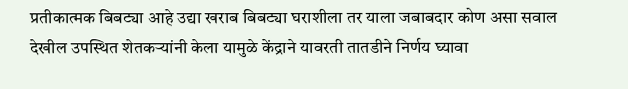प्रतीकात्मक बिबट्या आहे उद्या खराब बिबट्या घराशीला तर याला जबाबदार कोण असा सवाल देखील उपस्थित शेतकऱ्यांनी केला यामुळे केंद्राने यावरती तातडीने निर्णय घ्यावा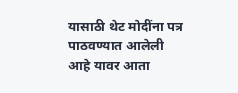यासाठी थेट मोदींना पत्र पाठवण्यात आलेली आहे यावर आता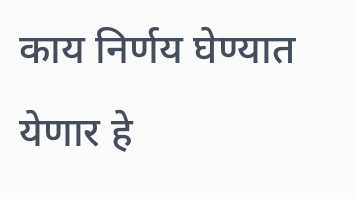काय निर्णय घेण्यात येणार हे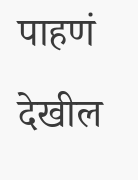पाहणं देखील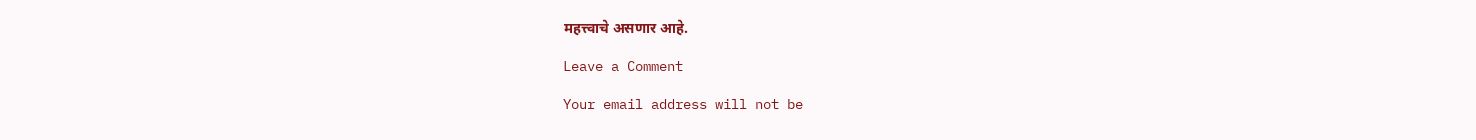महत्त्वाचे असणार आहे.

Leave a Comment

Your email address will not be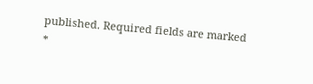published. Required fields are marked *